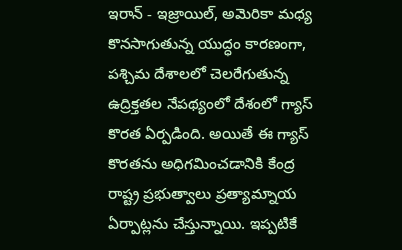ఇరాన్ - ఇజ్రాయిల్, అమెరికా మధ్య కొనసాగుతున్న యుద్ధం కారణంగా, పశ్చిమ దేశాలలో చెలరేగుతున్న ఉద్రిక్తతల నేపథ్యంలో దేశంలో గ్యాస్ కొరత ఏర్పడింది. అయితే ఈ గ్యాస్ కొరతను అధిగమించడానికి కేంద్ర రాష్ట్ర ప్రభుత్వాలు ప్రత్యామ్నాయ ఏర్పాట్లను చేస్తున్నాయి. ఇప్పటికే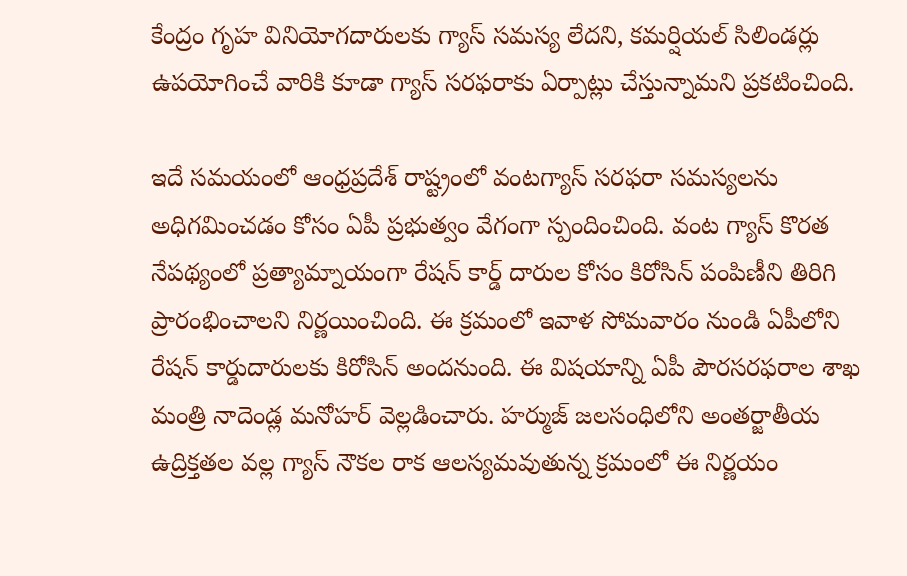కేంద్రం గృహ వినియోగదారులకు గ్యాస్ సమస్య లేదని, కమర్షియల్ సిలిండర్లు ఉపయోగించే వారికి కూడా గ్యాస్ సరఫరాకు ఏర్పాట్లు చేస్తున్నామని ప్రకటించింది.

ఇదే సమయంలో ఆంధ్రప్రదేశ్ రాష్ట్రంలో వంటగ్యాస్ సరఫరా సమస్యలను అధిగమించడం కోసం ఏపీ ప్రభుత్వం వేగంగా స్పందించింది. వంట గ్యాస్ కొరత నేపథ్యంలో ప్రత్యామ్నాయంగా రేషన్ కార్డ్ దారుల కోసం కిరోసిన్ పంపిణీని తిరిగి ప్రారంభించాలని నిర్ణయించింది. ఈ క్రమంలో ఇవాళ సోమవారం నుండి ఏపీలోని రేషన్ కార్డుదారులకు కిరోసిన్ అందనుంది. ఈ విషయాన్ని ఏపీ పౌరసరఫరాల శాఖ మంత్రి నాదెండ్ల మనోహర్ వెల్లడించారు. హర్ముజ్ జలసంధిలోని అంతర్జాతీయ ఉద్రిక్తతల వల్ల గ్యాస్ నౌకల రాక ఆలస్యమవుతున్న క్రమంలో ఈ నిర్ణయం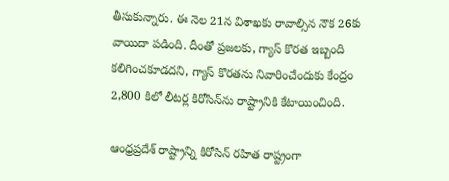తీసుకున్నారు. ఈ నెల 21న విశాఖకు రావాల్సిన నౌక 26కు వాయిదా పడింది. దీంతో ప్రజలకు, గ్యాస్ కొరత ఇబ్బంది కలిగించకూడదని, గ్యాస్ కొరతను నివారించేందుకు కేంద్రం 2,800 కిలో లీటర్ల కిరోసిన్‌ను రాష్ట్రానికి కేటాయించింది.

ఆంధ్రప్రదేశ్ రాష్ట్రాన్ని కిరోసిన్ రహిత రాష్ట్రంగా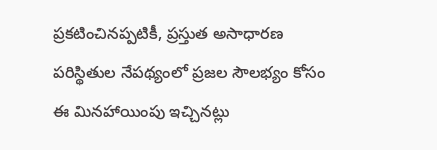ప్రకటించినప్పటికీ, ప్రస్తుత అసాధారణ పరిస్థితుల నేపథ్యంలో ప్రజల సౌలభ్యం కోసం ఈ మినహాయింపు ఇచ్చినట్లు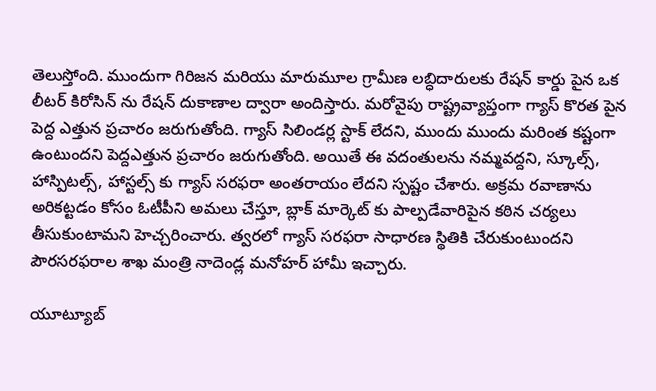తెలుస్తోంది. ముందుగా గిరిజన మరియు మారుమూల గ్రామీణ లబ్ధిదారులకు రేషన్ కార్డు పైన ఒక లీటర్ కిరోసిన్ ను రేషన్ దుకాణాల ద్వారా అందిస్తారు. మరోవైపు రాష్ట్రవ్యాప్తంగా గ్యాస్ కొరత పైన పెద్ద ఎత్తున ప్రచారం జరుగుతోంది. గ్యాస్ సిలిండర్ల స్టాక్ లేదని, ముందు ముందు మరింత కష్టంగా ఉంటుందని పెద్దఎత్తున ప్రచారం జరుగుతోంది. అయితే ఈ వదంతులను నమ్మవద్దని, స్కూల్స్, హాస్పిటల్స్, హాస్టల్స్ కు గ్యాస్ సరఫరా అంతరాయం లేదని స్పష్టం చేశారు. అక్రమ రవాణాను అరికట్టడం కోసం ఓటీపీని అమలు చేస్తూ, బ్లాక్ మార్కెట్ కు పాల్పడేవారిపైన కఠిన చర్యలు తీసుకుంటామని హెచ్చరించారు. త్వరలో గ్యాస్ సరఫరా సాధారణ స్థితికి చేరుకుంటుందని పౌరసరఫరాల శాఖ మంత్రి నాదెండ్ల మనోహర్ హామీ ఇచ్చారు.

యూట్యూబ్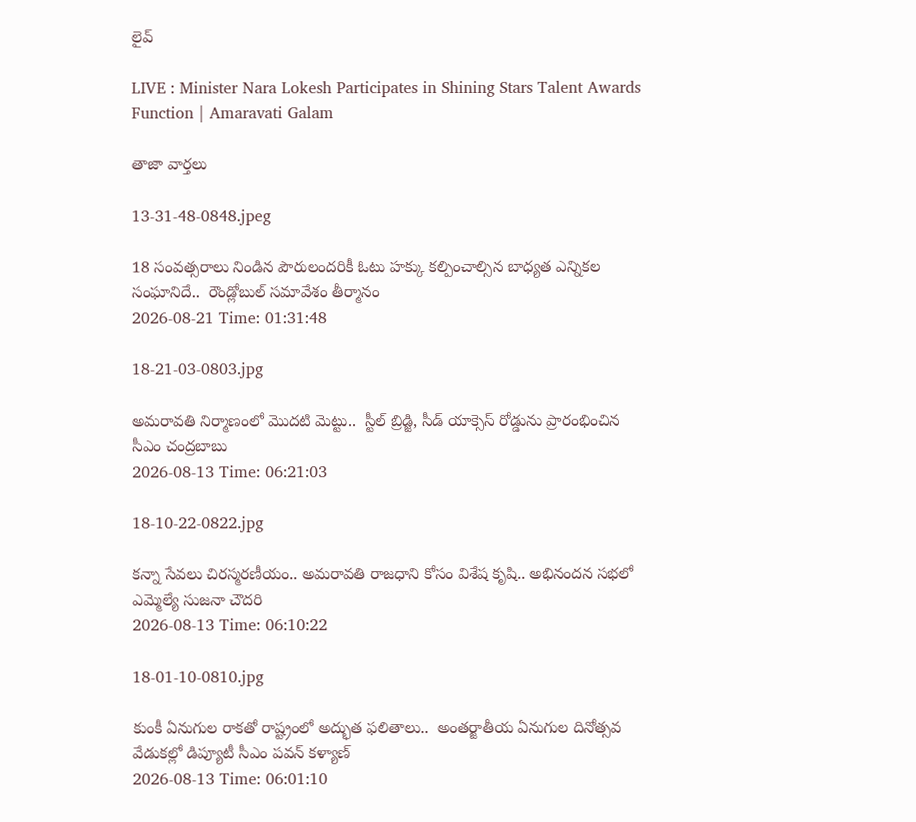లైవ్

LIVE : Minister Nara Lokesh Participates in Shining Stars Talent Awards Function | Amaravati Galam

తాజా వార్తలు

13-31-48-0848.jpeg

18 సంవత్సరాలు నిండిన పౌరులందరికీ ఓటు హక్కు కల్పించాల్సిన బాధ్యత ఎన్నికల సంఘానిదే..  రౌండ్లోబుల్ సమావేశం తీర్మానం
2026-08-21 Time: 01:31:48

18-21-03-0803.jpg

అమరావతి నిర్మాణంలో మొదటి మెట్టు..  స్టీల్ బ్రిడ్జి, సీడ్ యాక్సెస్ రోడ్డును ప్రారంభించిన సీఎం చంద్రబాబు
2026-08-13 Time: 06:21:03

18-10-22-0822.jpg

కన్నా సేవలు చిరస్మరణీయం.. అమరావతి రాజధాని కోసం విశేష కృషి.. అభినందన సభలో ఎమ్మెల్యే సుజనా చౌదరి
2026-08-13 Time: 06:10:22

18-01-10-0810.jpg

కుంకీ ఏనుగుల రాకతో రాష్ట్రంలో అద్భుత ఫలితాలు..  అంతర్జాతీయ ఏనుగుల దినోత్సవ వేడుకల్లో డిప్యూటీ సీఎం పవన్ కళ్యాణ్
2026-08-13 Time: 06:01:10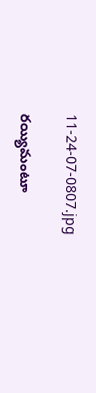11-24-07-0807.jpg

రయ్యిమంటూ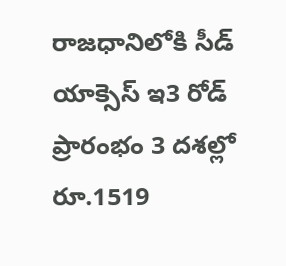రాజధానిలోకి సీడ్‌ యాక్సెస్‌ ఇ3 రోడ్‌ ప్రారంభం 3 దశల్లో రూ.1519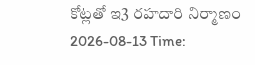కోట్లతో ఇ3 రహదారి నిర్మాణం
2026-08-13 Time: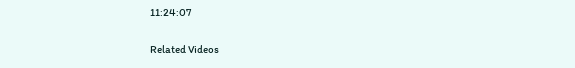11:24:07

Related Videos